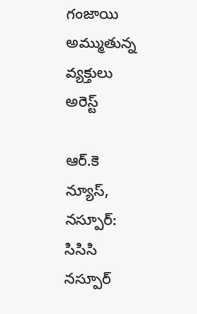గంజాయి అమ్ముతున్న వ్యక్తులు అరెస్ట్

ఆర్.కె న్యూస్, నస్పూర్: సిసిసి నస్పూర్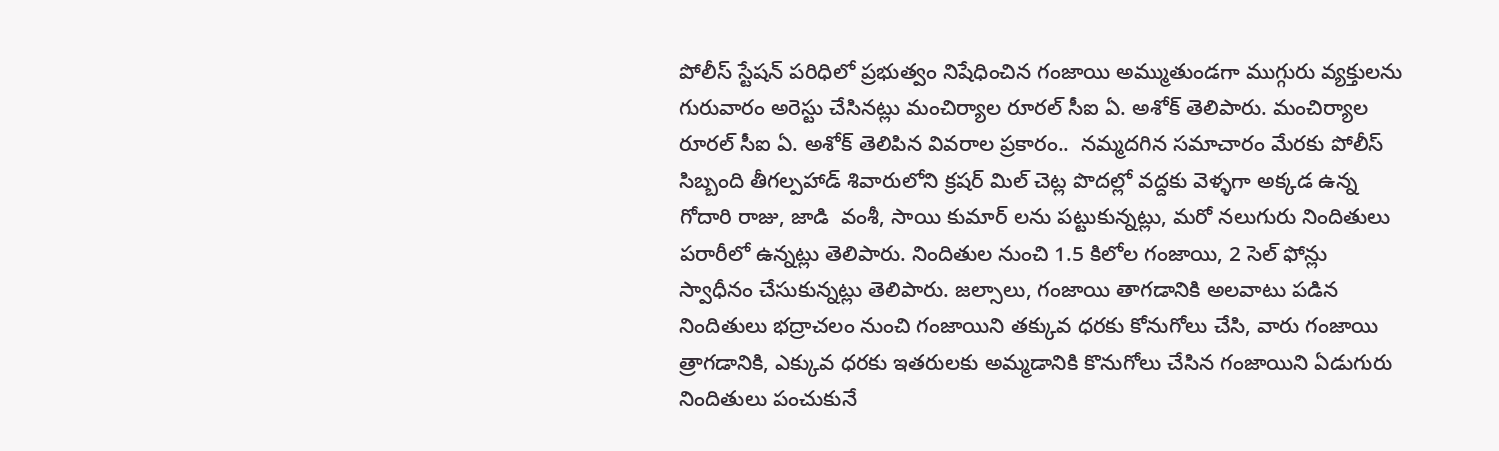పోలీస్ స్టేషన్ పరిధిలో ప్రభుత్వం నిషేధించిన గంజాయి అమ్ముతుండగా ముగ్గురు వ్యక్తులను గురువారం అరెస్టు చేసినట్లు మంచిర్యాల రూరల్ సీఐ ఏ. అశోక్ తెలిపారు. మంచిర్యాల రూరల్ సీఐ ఏ. అశోక్ తెలిపిన వివరాల ప్రకారం..  నమ్మదగిన సమాచారం మేరకు పోలీస్ సిబ్బంది తీగల్పహాడ్ శివారులోని క్రషర్ మిల్ చెట్ల పొదల్లో వద్దకు వెళ్ళగా అక్కడ ఉన్న గోదారి రాజు, జాడి  వంశీ, సాయి కుమార్ లను పట్టుకున్నట్లు, మరో నలుగురు నిందితులు పరారీలో ఉన్నట్లు తెలిపారు. నిందితుల నుంచి 1.5 కిలోల గంజాయి, 2 సెల్ ఫోన్లు స్వాధీనం చేసుకున్నట్లు తెలిపారు. జల్సాలు, గంజాయి తాగడానికి అలవాటు పడిన నిందితులు భద్రాచలం నుంచి గంజాయిని తక్కువ ధరకు కోనుగోలు చేసి, వారు గంజాయి త్రాగడానికి, ఎక్కువ ధరకు ఇతరులకు అమ్మడానికి కొనుగోలు చేసిన గంజాయిని ఏడుగురు నిందితులు పంచుకునే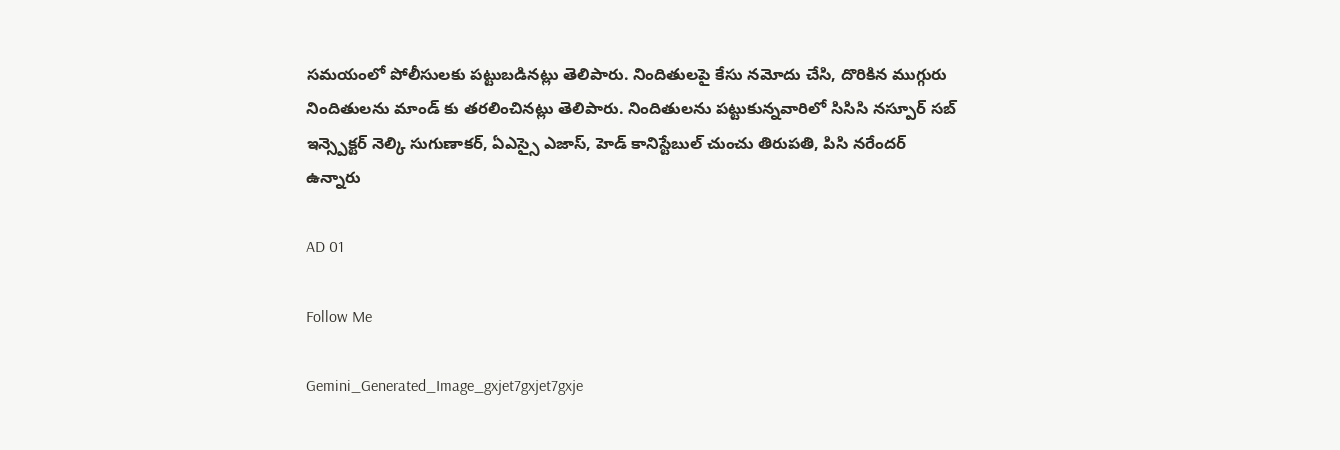సమయంలో పోలీసులకు పట్టుబడినట్లు తెలిపారు. నిందితులపై కేసు నమోదు చేసి, దొరికిన ముగ్గురు నిందితులను మాండ్ కు తరలించినట్లు తెలిపారు. నిందితులను పట్టుకున్నవారిలో సిసిసి నస్పూర్ సబ్ ఇన్స్పెక్టర్ నెల్కి సుగుణాకర్, ఏఎస్సై ఎజాస్, హెడ్ కానిస్టేబుల్ చుంచు తిరుపతి, పిసి నరేందర్ ఉన్నారు

AD 01

Follow Me

Gemini_Generated_Image_gxjet7gxjet7gxje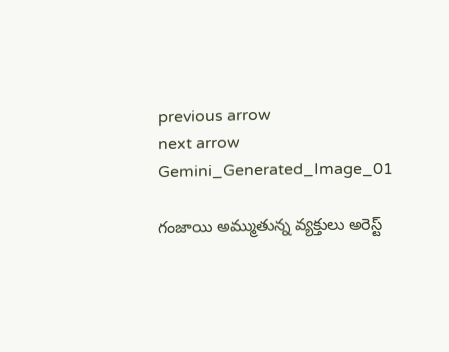previous arrow
next arrow
Gemini_Generated_Image_01

గంజాయి అమ్ముతున్న వ్యక్తులు అరెస్ట్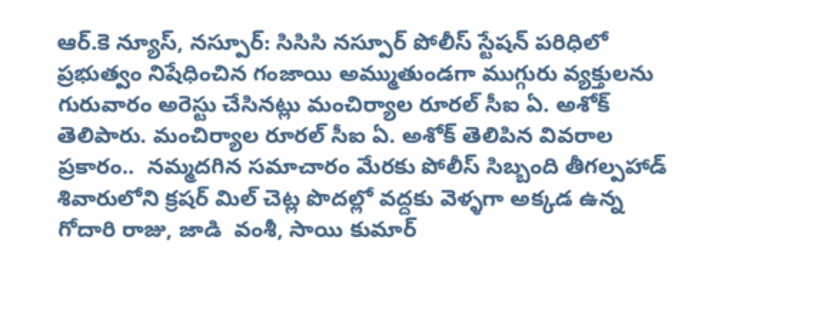ఆర్.కె న్యూస్, నస్పూర్: సిసిసి నస్పూర్ పోలీస్ స్టేషన్ పరిధిలో ప్రభుత్వం నిషేధించిన గంజాయి అమ్ముతుండగా ముగ్గురు వ్యక్తులను గురువారం అరెస్టు చేసినట్లు మంచిర్యాల రూరల్ సీఐ ఏ. అశోక్ తెలిపారు. మంచిర్యాల రూరల్ సీఐ ఏ. అశోక్ తెలిపిన వివరాల ప్రకారం..  నమ్మదగిన సమాచారం మేరకు పోలీస్ సిబ్బంది తీగల్పహాడ్ శివారులోని క్రషర్ మిల్ చెట్ల పొదల్లో వద్దకు వెళ్ళగా అక్కడ ఉన్న గోదారి రాజు, జాడి  వంశీ, సాయి కుమార్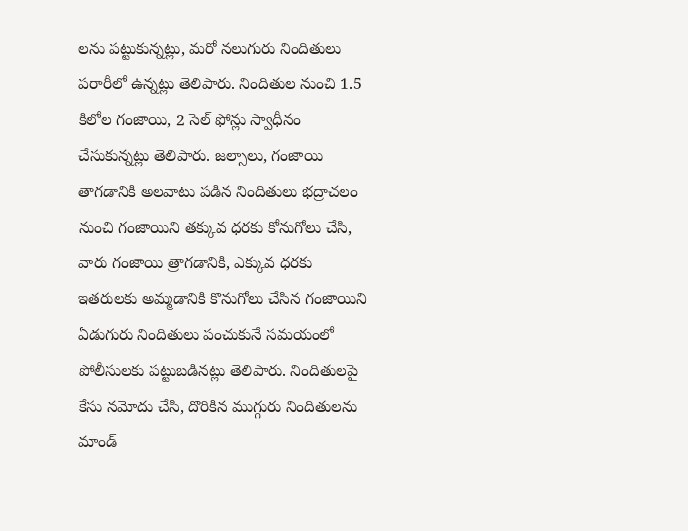లను పట్టుకున్నట్లు, మరో నలుగురు నిందితులు పరారీలో ఉన్నట్లు తెలిపారు. నిందితుల నుంచి 1.5 కిలోల గంజాయి, 2 సెల్ ఫోన్లు స్వాధీనం చేసుకున్నట్లు తెలిపారు. జల్సాలు, గంజాయి తాగడానికి అలవాటు పడిన నిందితులు భద్రాచలం నుంచి గంజాయిని తక్కువ ధరకు కోనుగోలు చేసి, వారు గంజాయి త్రాగడానికి, ఎక్కువ ధరకు ఇతరులకు అమ్మడానికి కొనుగోలు చేసిన గంజాయిని ఏడుగురు నిందితులు పంచుకునే సమయంలో పోలీసులకు పట్టుబడినట్లు తెలిపారు. నిందితులపై కేసు నమోదు చేసి, దొరికిన ముగ్గురు నిందితులను మాండ్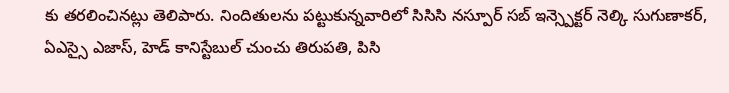కు తరలించినట్లు తెలిపారు. నిందితులను పట్టుకున్నవారిలో సిసిసి నస్పూర్ సబ్ ఇన్స్పెక్టర్ నెల్కి సుగుణాకర్, ఏఎస్సై ఎజాస్, హెడ్ కానిస్టేబుల్ చుంచు తిరుపతి, పిసి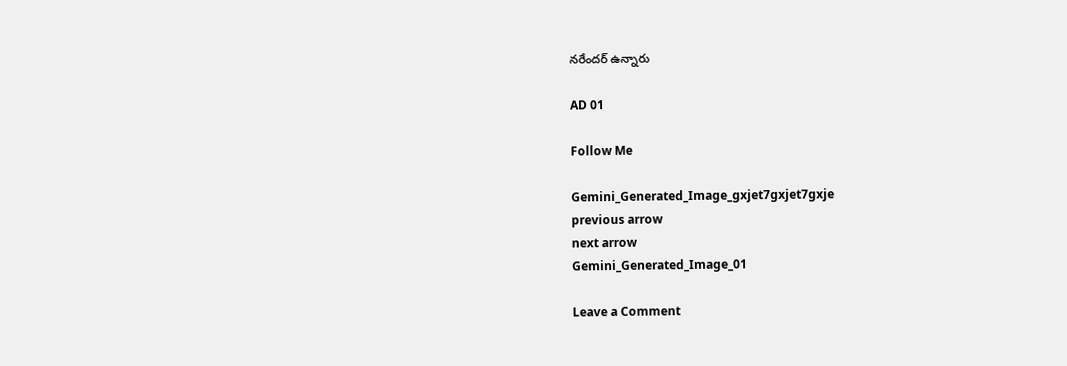నరేందర్ ఉన్నారు

AD 01

Follow Me

Gemini_Generated_Image_gxjet7gxjet7gxje
previous arrow
next arrow
Gemini_Generated_Image_01

Leave a Comment